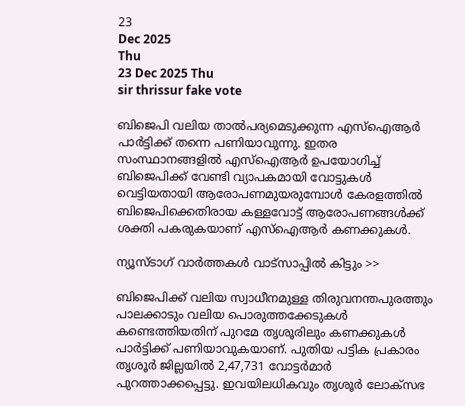23
Dec 2025
Thu
23 Dec 2025 Thu
sir thrissur fake vote

ബിജെപി വലിയ താല്‍പര്യമെടുക്കുന്ന എസ്‌ഐആര്‍ പാര്‍ട്ടിക്ക് തന്നെ പണിയാവുന്നു. ഇതര സംസ്ഥാനങ്ങളില്‍ എസ്‌ഐആര്‍ ഉപയോഗിച്ച് ബിജെപിക്ക് വേണ്ടി വ്യാപകമായി വോട്ടുകള്‍ വെട്ടിയതായി ആരോപണമുയരുമ്പോള്‍ കേരളത്തില്‍ ബിജെപിക്കെതിരായ കള്ളവോട്ട് ആരോപണങ്ങള്‍ക്ക് ശക്തി പകരുകയാണ് എസ്‌ഐആര്‍ കണക്കുകള്‍.

ന്യൂസ്ടാഗ് വാര്‍ത്തകള്‍ വാട്‌സാപ്പില്‍ കിട്ടും >>

ബിജെപിക്ക് വലിയ സ്വാധീനമുള്ള തിരുവനന്തപുരത്തും പാലക്കാടും വലിയ പൊരുത്തക്കേടുകള്‍ കണ്ടെത്തിയതിന് പുറമേ തൃശൂരിലും കണക്കുകള്‍ പാര്‍ട്ടിക്ക് പണിയാവുകയാണ്. പുതിയ പട്ടിക പ്രകാരം തൃശൂര്‍ ജില്ലയില്‍ 2,47,731 വോട്ടര്‍മാര്‍ പുറത്താക്കപ്പെട്ടു. ഇവയിലധികവും തൃശൂര്‍ ലോക്‌സഭ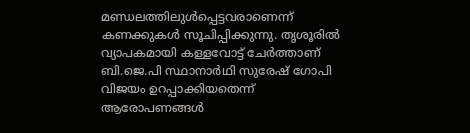മണ്ഡലത്തിലുള്‍പ്പെട്ടവരാണെന്ന് കണക്കുകള്‍ സൂചിപ്പിക്കുന്നു. തൃശൂരില്‍ വ്യാപകമായി കള്ളവോട്ട് ചേര്‍ത്താണ് ബി.ജെ.പി സ്ഥാനാര്‍ഥി സുരേഷ് ഗോപി വിജയം ഉറപ്പാക്കിയതെന്ന് ആരോപണങ്ങള്‍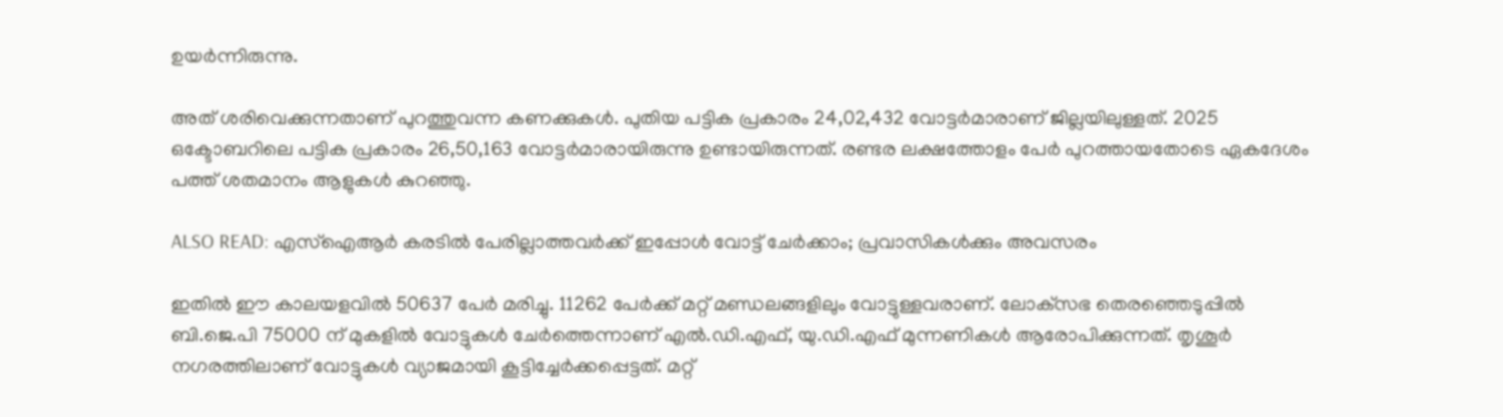ഉയര്‍ന്നിരുന്നു.

അത് ശരിവെക്കുന്നതാണ് പുറത്തുവന്ന കണക്കുകള്‍. പുതിയ പട്ടിക പ്രകാരം 24,02,432 വോട്ടര്‍മാരാണ് ജില്ലയിലുള്ളത്. 2025 ഒക്ടോബറിലെ പട്ടിക പ്രകാരം 26,50,163 വോട്ടര്‍മാരായിരുന്നു ഉണ്ടായിരുന്നത്. രണ്ടര ലക്ഷത്തോളം പേര്‍ പുറത്തായതോടെ ഏകദേശം പത്ത് ശതമാനം ആളുകള്‍ കുറഞ്ഞു.

ALSO READ: എസ്‌ഐആര്‍ കരടില്‍ പേരില്ലാത്തവര്‍ക്ക് ഇപ്പോള്‍ വോട്ട് ചേര്‍ക്കാം; പ്രവാസികള്‍ക്കും അവസരം

ഇതില്‍ ഈ കാലയളവില്‍ 50637 പേര്‍ മരിച്ചു. 11262 പേര്‍ക്ക് മറ്റ് മണ്ഡലങ്ങളിലും വോട്ടുള്ളവരാണ്. ലോക്‌സഭ തെരഞ്ഞെടുപ്പില്‍ ബി.ജെ.പി 75000 ന് മുകളില്‍ വോട്ടുകള്‍ ചേര്‍ത്തെന്നാണ് എല്‍.ഡി.എഫ്, യു.ഡി.എഫ് മുന്നണികള്‍ ആരോപിക്കുന്നത്. തൃശൂര്‍ നഗരത്തിലാണ് വോട്ടുകള്‍ വ്യാജമായി കൂട്ടിച്ചേര്‍ക്കപ്പെട്ടത്. മറ്റ്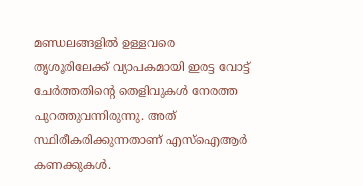മണ്ഡലങ്ങളില്‍ ഉള്ളവരെ തൃശൂരിലേക്ക് വ്യാപകമായി ഇരട്ട വോട്ട് ചേര്‍ത്തതിന്റെ തെളിവുകള്‍ നേരത്ത പുറത്തുവന്നിരുന്നു. അത് സ്ഥിരീകരിക്കുന്നതാണ് എസ്‌ഐആര്‍ കണക്കുകള്‍.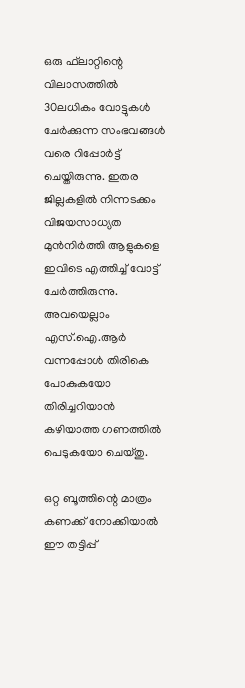ഒരു ഫ്‌ലാറ്റിന്റെ വിലാസത്തില്‍ 30ലധികം വോട്ടുകള്‍ ചേര്‍ക്കുന്ന സംഭവങ്ങള്‍ വരെ റിപ്പോര്‍ട്ട് ചെയ്തിരുന്നു. ഇതര ജില്ലകളില്‍ നിന്നടക്കം വിജയസാധ്യത മുന്‍നിര്‍ത്തി ആളുകളെ ഇവിടെ എത്തിച്ച് വോട്ട് ചേര്‍ത്തിരുന്നു. അവയെല്ലാം എസ്.ഐ.ആര്‍ വന്നപ്പോള്‍ തിരികെ പോകുകയോ തിരിച്ചറിയാന്‍ കഴിയാത്ത ഗണത്തില്‍ പെടുകയോ ചെയ്തു.

ഒറ്റ ബൂത്തിന്റെ മാത്രം കണക്ക് നോക്കിയാല്‍ ഈ തട്ടിപ്പ്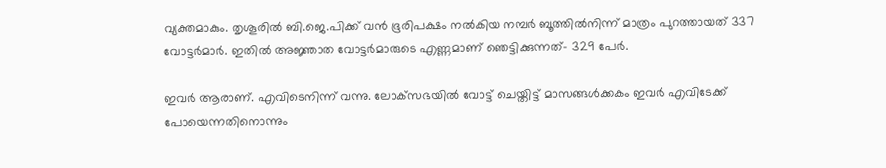വ്യക്തമാകും. തൃശൂരില്‍ ബി.ജെ.പിക്ക് വന്‍ ഭൂരിപക്ഷം നല്‍കിയ നമ്പര്‍ ബൂത്തില്‍നിന്ന് മാത്രം പുറത്തായത് 337 വോട്ടര്‍മാര്‍. ഇതില്‍ അജ്ഞാത വോട്ടര്‍മാരുടെ എണ്ണമാണ് ഞെട്ടിക്കുന്നത്- 329 പേര്‍.

ഇവര്‍ ആരാണ്. എവിടെനിന്ന് വന്നു. ലോക്‌സഭയില്‍ വോട്ട് ചെയ്തിട്ട് മാസങ്ങള്‍ക്കകം ഇവര്‍ എവിടേക്ക് പോയെന്നതിനൊന്നും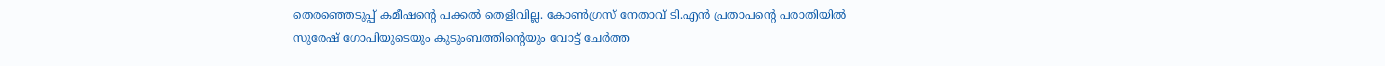തെരഞ്ഞെടുപ്പ് കമീഷന്റെ പക്കല്‍ തെളിവില്ല. കോണ്‍ഗ്രസ് നേതാവ് ടി.എന്‍ പ്രതാപന്റെ പരാതിയില്‍ സുരേഷ് ഗോപിയുടെയും കുടുംബത്തിന്റെയും വോട്ട് ചേര്‍ത്ത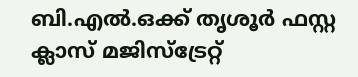ബി.എല്‍.ഒക്ക് തൃശൂര്‍ ഫസ്റ്റ ക്ലാസ് മജിസ്‌ട്രേറ്റ്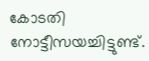കോടതി നോട്ടീസയച്ചിട്ടുണ്ട്.